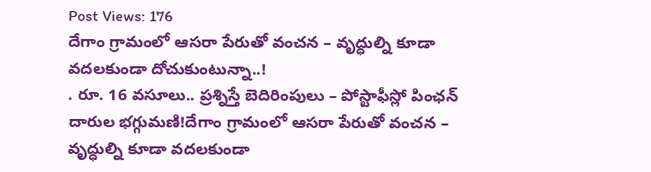Post Views: 176
దేగాం గ్రామంలో ఆసరా పేరుతో వంచన – వృద్ధుల్ని కూడా వదలకుండా దోచుకుంటున్నా..!
. రూ. 16 వసూలు.. ప్రశ్నిస్తే బెదిరింపులు – పోస్టాఫీస్లో పింఛన్ దారుల భగ్గుమణి!దేగాం గ్రామంలో ఆసరా పేరుతో వంచన – వృద్ధుల్ని కూడా వదలకుండా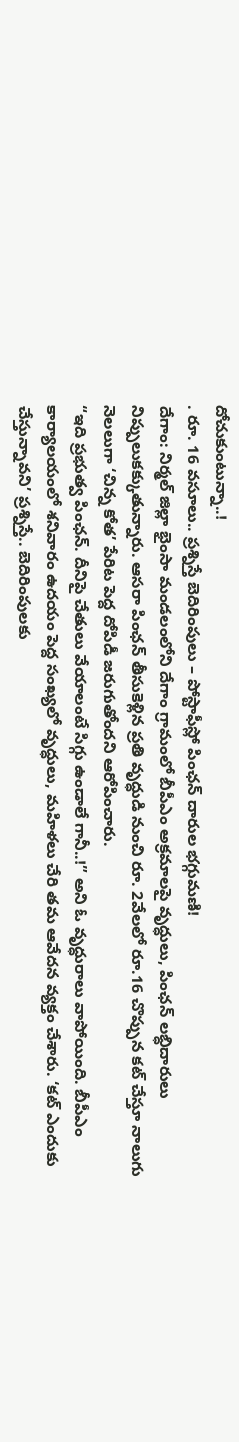దోచుకుంటున్నా..!
. రూ. 16 వసూలు.. ప్రశ్నిస్తే బెదిరింపులు – పోస్టాఫీస్లో పింఛన్ దారుల భగ్గుమణి!
దేగాం: నిర్మల్ జిల్లా భైంసా మండలంలోని దేగాం గ్రామంలో బీపీఎం అక్రమాలపై వృద్ధులు, పింఛన్ లబ్ధిదారులు నిప్పులుకక్కుతున్నారు. ఆసరా పింఛన్ తీసుకెళ్లిన ప్రతి వృద్ధుడి నుంచి రూ. 2వేలలో రూ.16 చొప్పున కట్ చేస్తూ నాలుగు నెలలుగా ‘చిన్న కోత’ పేరిట పెద్ద దోపిడీ జరుగుతోందని ఆరోపించారు.
“ఇది ప్రభుత్వ పింఛన్. దీనిపై చేతులు వేయాలంటే సిగ్గు ఉండాలే గానీ..!” అని ఓ వృద్ధురాలు వాపోయింది. బీపీఎం కార్యాలయంలో శనివారం ఉదయం పెద్ద సంఖ్యలో వృద్ధులు, మహిళలు చేరి తమ ఆవేదన వ్యక్తం చేశారు. ‘కట్ ఎందుకు చేస్తున్నావని’ ప్రశ్నిస్తే.. బెదిరింపులకు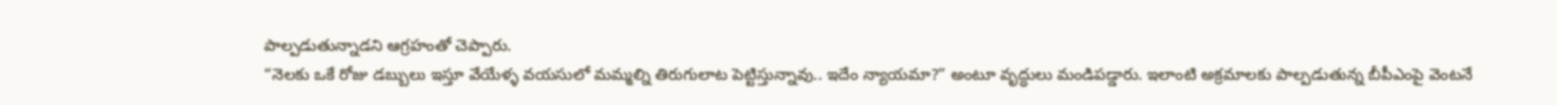పాల్పడుతున్నాడని ఆగ్రహంతో చెప్పారు.
“నెలకు ఒకే రోజు డబ్బులు ఇస్తూ వేయేళ్ళ వయసులో మమ్మల్ని తిరుగులాట పెట్టిస్తున్నావు.. ఇదేం న్యాయమా?” అంటూ వృద్ధులు మండిపడ్డారు. ఇలాంటి అక్రమాలకు పాల్పడుతున్న బీపీఎంపై వెంటనే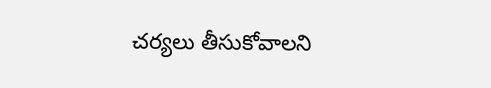చర్యలు తీసుకోవాలని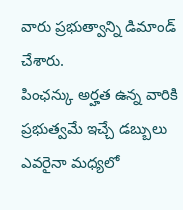వారు ప్రభుత్వాన్ని డిమాండ్ చేశారు.
పింఛన్కు అర్హత ఉన్న వారికి ప్రభుత్వమే ఇచ్చే డబ్బులు ఎవరైనా మధ్యలో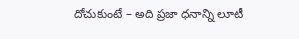దోచుకుంటే – అది ప్రజా ధనాన్ని లూటీ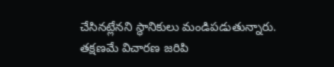చేసినట్లేనని స్థానికులు మండిపడుతున్నారు. తక్షణమే విచారణ జరిపి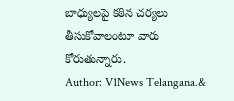బాధ్యులపై కఠిన చర్యలు తీసుకోవాలంటూ వారు కోరుతున్నారు.
Author: V1News Telangana.&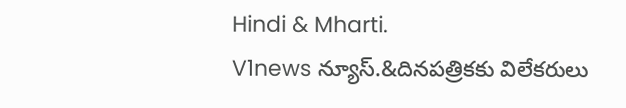Hindi & Mharti.
V1news న్యూస్.&దినపత్రికకు విలేకరులు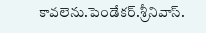కావలెను.పెండేకర్.శ్రీనివాస్.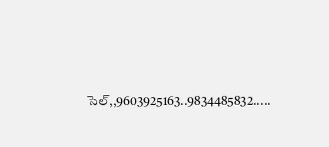సెల్,,9603925163..9834485832.....